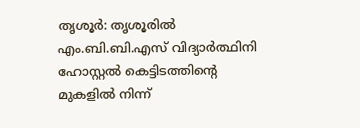തൃശൂർ: തൃശൂരിൽ എം.ബി.ബി.എസ് വിദ്യാർത്ഥിനി ഹോസ്റ്റൽ കെട്ടിടത്തിന്റെ മുകളിൽ നിന്ന്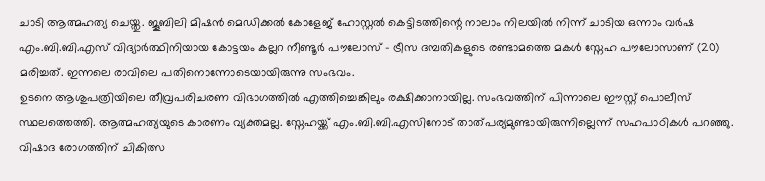ചാടി ആത്മഹത്യ ചെയ്തു. ജൂബിലി മിഷൻ മെഡിക്കൽ കോളേജ് ഹോസ്റ്റൽ കെട്ടിടത്തിന്റെ നാലാം നിലയിൽ നിന്ന് ചാടിയ ഒന്നാം വർഷ എം.ബി.ബി.എസ് വിദ്യാർത്ഥിനിയായ കോട്ടയം കല്ലറ നീണ്ടൂർ പൗലോസ് - ട്രീസ ദമ്പതികളുടെ രണ്ടാമത്തെ മകൾ സ്നേഹ പൗലോസാണ് (20) മരിച്ചത്. ഇന്നലെ രാവിലെ പതിനൊന്നോടെയായിരുന്നു സംഭവം.
ഉടനെ ആശുപത്രിയിലെ തീവ്രപരിചരണ വിഭാഗത്തിൽ എത്തിച്ചെങ്കിലും രക്ഷിക്കാനായില്ല. സംഭവത്തിന് പിന്നാലെ ഈസ്റ്റ് പൊലീസ് സ്ഥലത്തെത്തി. ആത്മഹത്യയുടെ കാരണം വ്യക്തമല്ല. സ്നേഹയ്ക്ക് എം.ബി.ബി.എസിനോട് താത്പര്യമുണ്ടായിരുന്നില്ലെന്ന് സഹപാഠികൾ പറഞ്ഞു. വിഷാദ രോഗത്തിന് ചികിത്സ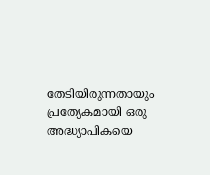തേടിയിരുന്നതായും പ്രത്യേകമായി ഒരു അദ്ധ്യാപികയെ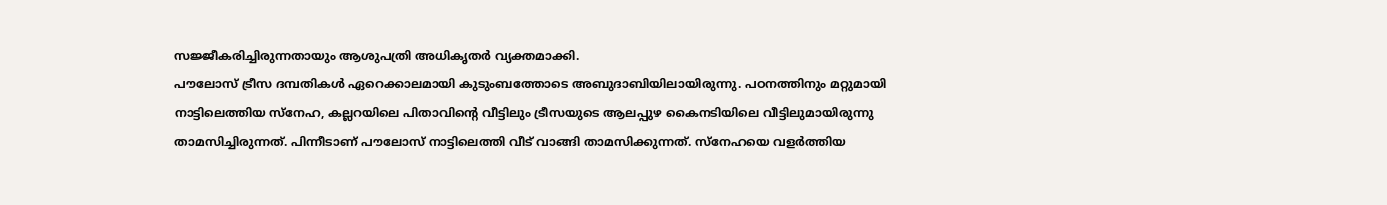സജ്ജീകരിച്ചിരുന്നതായും ആശുപത്രി അധികൃതർ വ്യക്തമാക്കി.
പൗലോസ് ട്രീസ ദമ്പതികൾ ഏറെക്കാലമായി കുടുംബത്തോടെ അബുദാബിയിലായിരുന്നു. പഠനത്തിനും മറ്റുമായി നാട്ടിലെത്തിയ സ്നേഹ, കല്ലറയിലെ പിതാവിന്റെ വീട്ടിലും ട്രീസയുടെ ആലപ്പുഴ കൈനടിയിലെ വീട്ടിലുമായിരുന്നു താമസിച്ചിരുന്നത്. പിന്നീടാണ് പൗലോസ് നാട്ടിലെത്തി വീട് വാങ്ങി താമസിക്കുന്നത്. സ്നേഹയെ വളർത്തിയ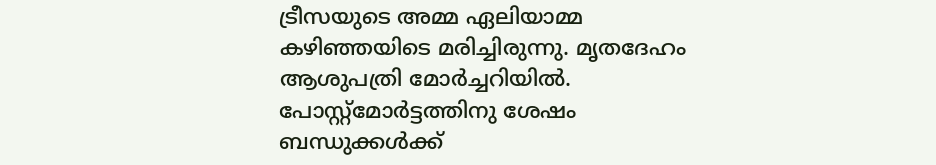ട്രീസയുടെ അമ്മ ഏലിയാമ്മ കഴിഞ്ഞയിടെ മരിച്ചിരുന്നു. മൃതദേഹം ആശുപത്രി മോർച്ചറിയിൽ. പോസ്റ്റ്മോർട്ടത്തിനു ശേഷം ബന്ധുക്കൾക്ക്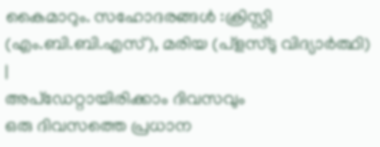കൈമാറും. സഹോദരങ്ങൾ :ക്രിസ്റ്റി (എം.ബി.ബി.എസ്), മരിയ (പ്ളസ്ടു വിദ്യാർത്ഥി)
|
അപ്ഡേറ്റായിരിക്കാം ദിവസവും
ഒരു ദിവസത്തെ പ്രധാന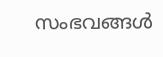സംഭവങ്ങൾ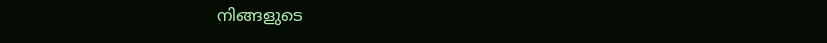നിങ്ങളുടെ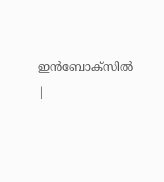ഇൻബോക്സിൽ |